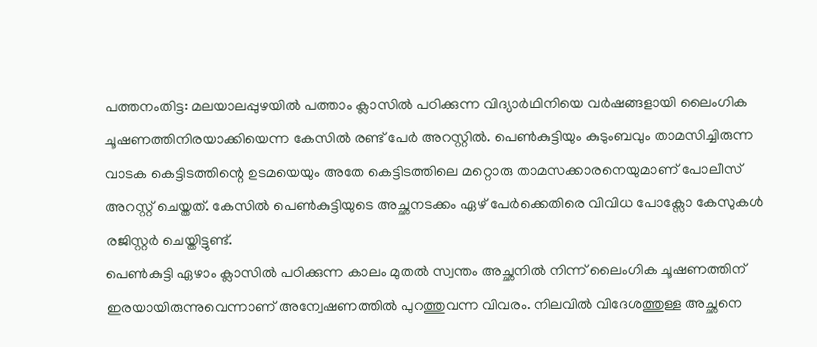പത്തനംതിട്ട: മലയാലപ്പുഴയിൽ പത്താം ക്ലാസിൽ പഠിക്കുന്ന വിദ്യാർഥിനിയെ വർഷങ്ങളായി ലൈംഗിക ചൂഷണത്തിനിരയാക്കിയെന്ന കേസിൽ രണ്ട് പേർ അറസ്റ്റിൽ. പെൺകുട്ടിയും കുടുംബവും താമസിച്ചിരുന്ന വാടക കെട്ടിടത്തിന്റെ ഉടമയെയും അതേ കെട്ടിടത്തിലെ മറ്റൊരു താമസക്കാരനെയുമാണ് പോലീസ് അറസ്റ്റ് ചെയ്തത്. കേസിൽ പെൺകുട്ടിയുടെ അച്ഛനടക്കം ഏഴ് പേർക്കെതിരെ വിവിധ പോക്സോ കേസുകൾ രജിസ്റ്റർ ചെയ്തിട്ടുണ്ട്.
പെൺകുട്ടി ഏഴാം ക്ലാസിൽ പഠിക്കുന്ന കാലം മുതൽ സ്വന്തം അച്ഛനിൽ നിന്ന് ലൈംഗിക ചൂഷണത്തിന് ഇരയായിരുന്നുവെന്നാണ് അന്വേഷണത്തിൽ പുറത്തുവന്ന വിവരം. നിലവിൽ വിദേശത്തുള്ള അച്ഛനെ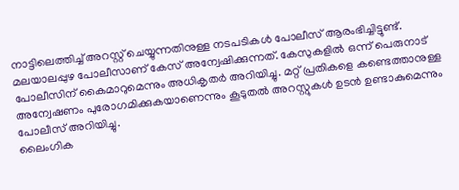നാട്ടിലെത്തിച്ച് അറസ്റ്റ് ചെയ്യുന്നതിനുള്ള നടപടികൾ പോലീസ് ആരംഭിച്ചിട്ടുണ്ട്.
മലയാലപ്പുഴ പോലീസാണ് കേസ് അന്വേഷിക്കുന്നത്. കേസുകളിൽ ഒന്ന് പെരുനാട് പോലീസിന് കൈമാറുമെന്നും അധികൃതർ അറിയിച്ചു. മറ്റ് പ്രതികളെ കണ്ടെത്താനുള്ള അന്വേഷണം പുരോഗമിക്കുകയാണെന്നും കൂടുതൽ അറസ്റ്റുകൾ ഉടൻ ഉണ്ടാകുമെന്നും പോലീസ് അറിയിച്ചു.
ലൈംഗിക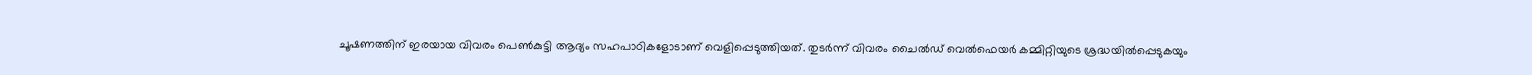ചൂഷണത്തിന് ഇരയായ വിവരം പെൺകുട്ടി ആദ്യം സഹപാഠികളോടാണ് വെളിപ്പെടുത്തിയത്. തുടർന്ന് വിവരം ചൈൽഡ് വെൽഫെയർ കമ്മിറ്റിയുടെ ശ്രദ്ധയിൽപ്പെടുകയും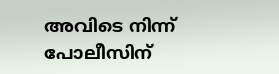അവിടെ നിന്ന് പോലീസിന്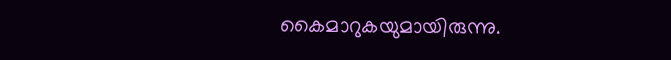കൈമാറുകയുമായിരുന്നു.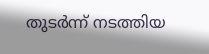തുടർന്ന് നടത്തിയ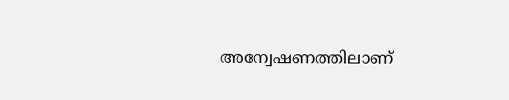അന്വേഷണത്തിലാണ്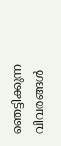ഞെട്ടിക്കുന്ന വിവരങ്ങൾ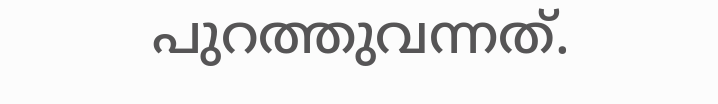പുറത്തുവന്നത്.